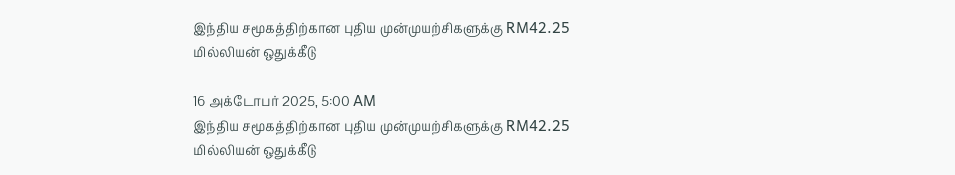இந்திய சமூகத்திற்கான புதிய முன்முயற்சிகளுக்கு RM42.25 மில்லியன் ஒதுக்கீடு

16 அக்டோபர் 2025, 5:00 AM
இந்திய சமூகத்திற்கான புதிய முன்முயற்சிகளுக்கு RM42.25 மில்லியன் ஒதுக்கீடு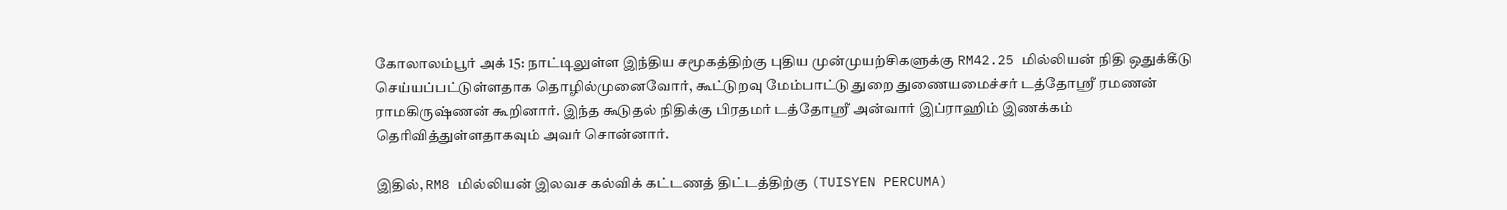கோலாலம்பூர் அக் 15: நாட்டிலுள்ள இந்திய சமூகத்திற்கு புதிய முன்முயற்சிகளுக்கு RM42.25 மில்லியன் நிதி ஒதுக்கீடு செய்யப்பட்டுள்ளதாக தொழில்முனைவோர், கூட்டுறவு மேம்பாட்டு துறை துணையமைச்சர் டத்தோஶ்ரீ ரமணன் ராமகிருஷ்ணன் கூறினார். இந்த கூடுதல் நிதிக்கு பிரதமர் டத்தோஶ்ரீ அன்வார் இப்ராஹிம் இணக்கம் தெரிவித்துள்ளதாகவும் அவர் சொன்னார்.

இதில், RM8 மில்லியன் இலவச கல்விக் கட்டணத் திட்டத்திற்கு (TUISYEN PERCUMA)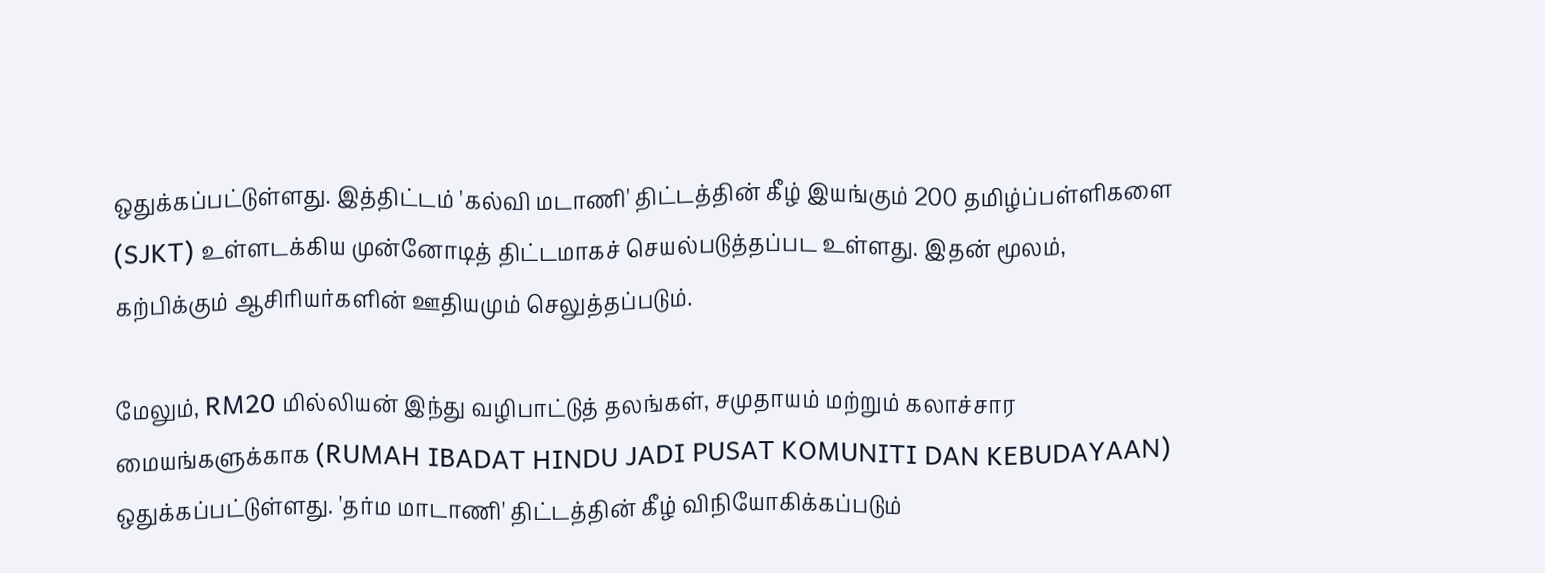ஒதுக்கப்பட்டுள்ளது. இத்திட்டம் 'கல்வி மடாணி' திட்டத்தின் கீழ் இயங்கும் 200 தமிழ்ப்பள்ளிகளை (SJKT) உள்ளடக்கிய முன்னோடித் திட்டமாகச் செயல்படுத்தப்பட உள்ளது. இதன் மூலம், கற்பிக்கும் ஆசிரியர்களின் ஊதியமும் செலுத்தப்படும்.

மேலும், RM20 மில்லியன் இந்து வழிபாட்டுத் தலங்கள், சமுதாயம் மற்றும் கலாச்சார மையங்களுக்காக (RUMAH IBADAT HINDU JADI PUSAT KOMUNITI DAN KEBUDAYAAN) ஒதுக்கப்பட்டுள்ளது. 'தர்ம மாடாணி' திட்டத்தின் கீழ் விநியோகிக்கப்படும்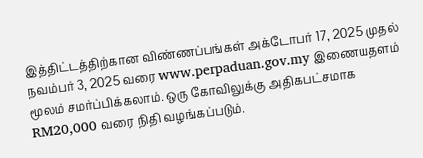இத்திட்டத்திற்கான விண்ணப்பங்கள் அக்டோபர் 17, 2025 முதல் நவம்பர் 3, 2025 வரை www.perpaduan.gov.my இணையதளம் மூலம் சமர்ப்பிக்கலாம். ஒரு கோவிலுக்கு அதிகபட்சமாக RM20,000 வரை நிதி வழங்கப்படும்.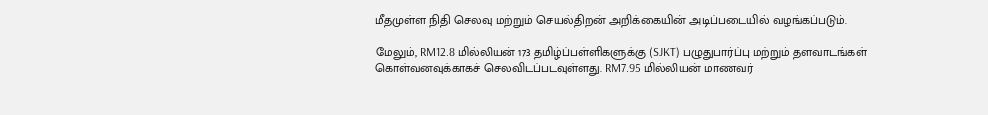மீதமுள்ள நிதி செலவு மற்றும் செயல்திறன் அறிக்கையின் அடிப்படையில் வழங்கப்படும்.

மேலும், RM12.8 மில்லியன் 173 தமிழ்ப்பள்ளிகளுக்கு (SJKT) பழுதுபார்ப்பு மற்றும் தளவாடங்கள் கொள்வனவுக்காகச் செலவிடப்படவுள்ளது. RM7.95 மில்லியன் மாணவர்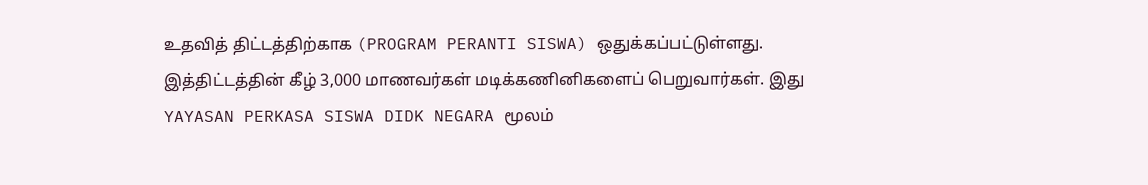உதவித் திட்டத்திற்காக (PROGRAM PERANTI SISWA) ஒதுக்கப்பட்டுள்ளது. இத்திட்டத்தின் கீழ் 3,000 மாணவர்கள் மடிக்கணினிகளைப் பெறுவார்கள். இது YAYASAN PERKASA SISWA DIDK NEGARA மூலம்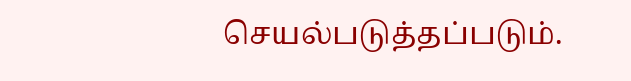செயல்படுத்தப்படும்.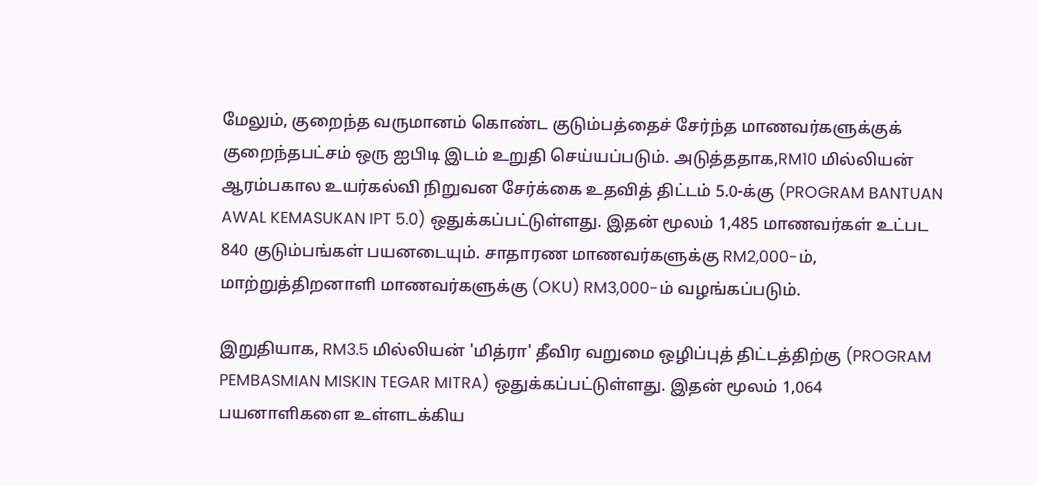மேலும், குறைந்த வருமானம் கொண்ட குடும்பத்தைச் சேர்ந்த மாணவர்களுக்குக் குறைந்தபட்சம் ஒரு ஐபிடி இடம் உறுதி செய்யப்படும். அடுத்ததாக,RM10 மில்லியன் ஆரம்பகால உயர்கல்வி நிறுவன சேர்க்கை உதவித் திட்டம் 5.0-க்கு (PROGRAM BANTUAN AWAL KEMASUKAN IPT 5.0) ஒதுக்கப்பட்டுள்ளது. இதன் மூலம் 1,485 மாணவர்கள் உட்பட 840 குடும்பங்கள் பயனடையும். சாதாரண மாணவர்களுக்கு RM2,000-ம், மாற்றுத்திறனாளி மாணவர்களுக்கு (OKU) RM3,000-ம் வழங்கப்படும்.

இறுதியாக, RM3.5 மில்லியன் 'மித்ரா' தீவிர வறுமை ஒழிப்புத் திட்டத்திற்கு (PROGRAM PEMBASMIAN MISKIN TEGAR MITRA) ஒதுக்கப்பட்டுள்ளது. இதன் மூலம் 1,064 பயனாளிகளை உள்ளடக்கிய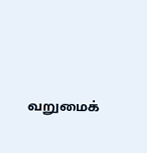வறுமைக்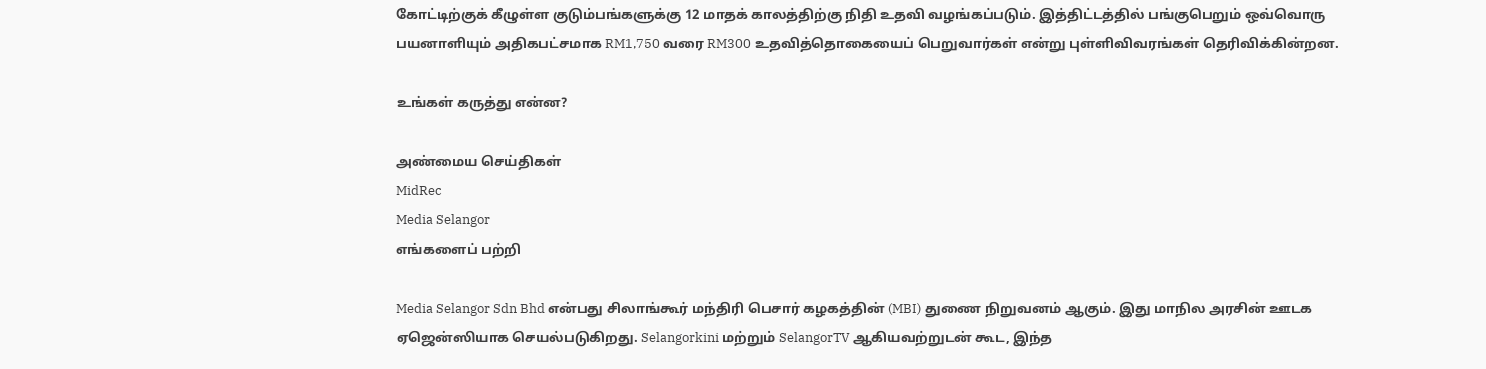கோட்டிற்குக் கீழுள்ள குடும்பங்களுக்கு 12 மாதக் காலத்திற்கு நிதி உதவி வழங்கப்படும். இத்திட்டத்தில் பங்குபெறும் ஒவ்வொரு பயனாளியும் அதிகபட்சமாக RM1,750 வரை RM300 உதவித்தொகையைப் பெறுவார்கள் என்று புள்ளிவிவரங்கள் தெரிவிக்கின்றன.

உங்கள் கருத்து என்ன?

அண்மைய செய்திகள்
MidRec
Media Selangor
எங்களைப் பற்றி

Media Selangor Sdn Bhd என்பது சிலாங்கூர் மந்திரி பெசார் கழகத்தின் (MBI) துணை நிறுவனம் ஆகும். இது மாநில அரசின் ஊடக ஏஜென்ஸியாக செயல்படுகிறது. Selangorkini மற்றும் SelangorTV ஆகியவற்றுடன் கூட, இந்த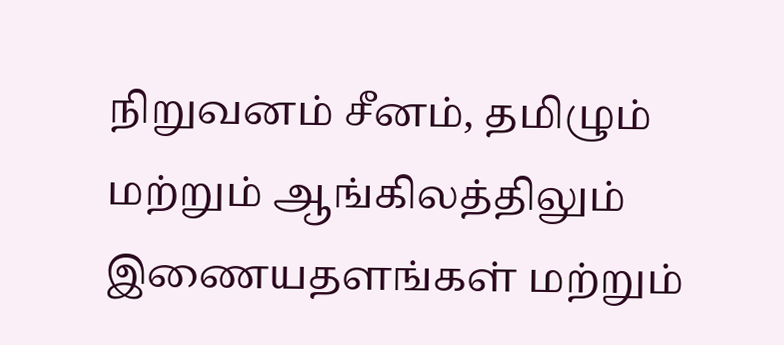நிறுவனம் சீனம், தமிழும் மற்றும் ஆங்கிலத்திலும் இணையதளங்கள் மற்றும்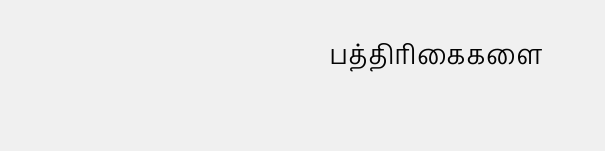பத்திரிகைகளை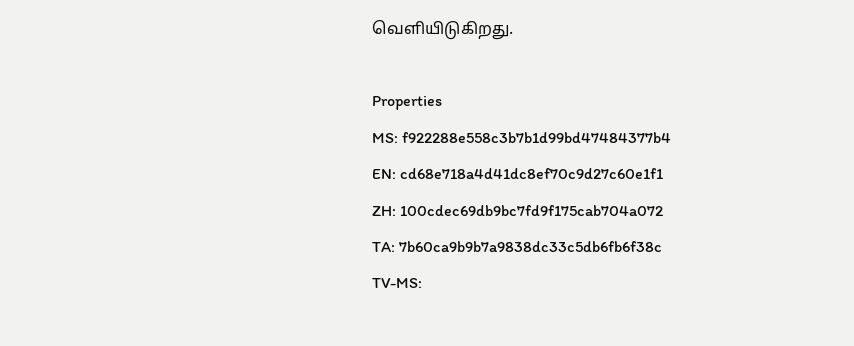வெளியிடுகிறது.

Properties
MS: f922288e558c3b7b1d99bd47484377b4
EN: cd68e718a4d41dc8ef70c9d27c60e1f1
ZH: 100cdec69db9bc7fd9f175cab704a072
TA: 7b60ca9b9b7a9838dc33c5db6fb6f38c
TV-MS: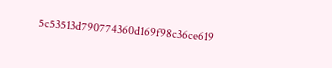5c53513d790774360d169f98c36ce619